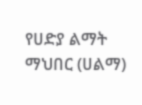የሀድያ ልማት ማህበር (ሀልማ)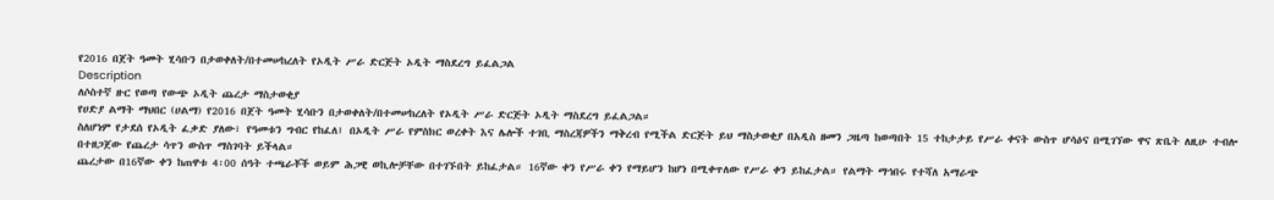የ2016 በጀት ዓመት ሂሳቡን በታወቀለት/በተመሠከረለት የኦዲት ሥራ ድርጅት ኦዲት ማስደረግ ይፈልጋል
Description
ለሶስተኛ ዙር የወጣ የውጭ ኦዲት ጨረታ ማስታወቂያ
የሀድያ ልማት ማህበር (ሀልማ) የ2016 በጀት ዓመት ሂሳቡን በታወቀለት/በተመሠከረለት የኦዲት ሥራ ድርጅት ኦዲት ማስደረግ ይፈልጋል።
ስለሆነም የታደሰ የኦዲት ፈቃድ ያለው፣ የዓመቱን ግብር የከፈለ፤ በኦዲት ሥራ የምስክር ወረቀት እና ሌሎች ተገቢ ማስረጃዎችን ማቅረብ የሚችል ድርጅት ይህ ማስታወቂያ በአዲስ ዘመን ጋዜጣ ከወጣበት 15 ተከታታይ የሥራ ቀናት ውስጥ ሆሳዕና በሚገኘው ዋና ጽቤት ለዚሁ ተብሎ በተዘጋጀው የጨረታ ሳጥን ውስጥ ማስገባት ይችላል።
ጨረታው በ16ኛው ቀን ከጠዋቱ 4፡00 ሰዓት ተጫራቾች ወይም ሕጋዊ ወኪሎቻቸው በተገኙበት ይከፈታል። 16ኛው ቀን የሥራ ቀን የማይሆን ከሆነ በሚቀጥለው የሥራ ቀን ይከፈታል። የልማት ማኅበሩ የተሻለ አማራጭ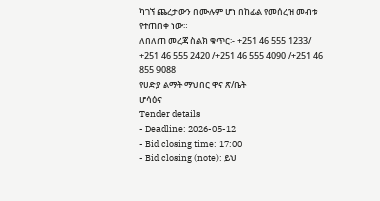ካገኘ ጨረታውን በሙሉም ሆነ በከፊል የመሰረዝ መብቱ የተጠበቀ ነው።
ለበለጠ መረጃ ስልክ ቁጥር፡- +251 46 555 1233/ +251 46 555 2420 /+251 46 555 4090 /+251 46 855 9088
የሀድያ ልማት ማህበር ዋና ጽ/ቤት
ሆሳዕና
Tender details
- Deadline: 2026-05-12
- Bid closing time: 17:00
- Bid closing (note): ይህ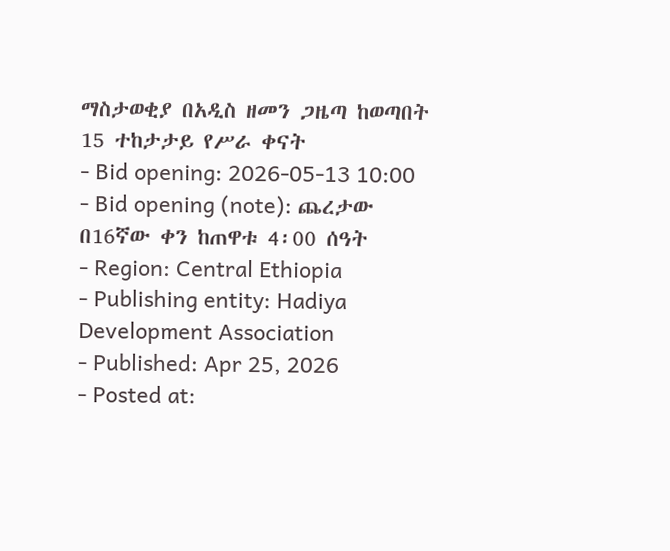ማስታወቂያ በአዲስ ዘመን ጋዜጣ ከወጣበት 15 ተከታታይ የሥራ ቀናት
- Bid opening: 2026-05-13 10:00
- Bid opening (note): ጨረታው በ16ኛው ቀን ከጠዋቱ 4፡00 ሰዓት
- Region: Central Ethiopia
- Publishing entity: Hadiya Development Association
- Published: Apr 25, 2026
- Posted at: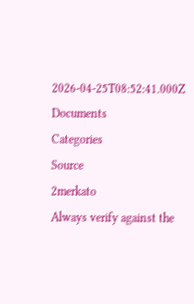2026-04-25T08:52:41.000Z
Documents
Categories
Source
2merkato
Always verify against the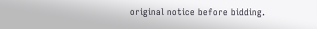original notice before bidding.